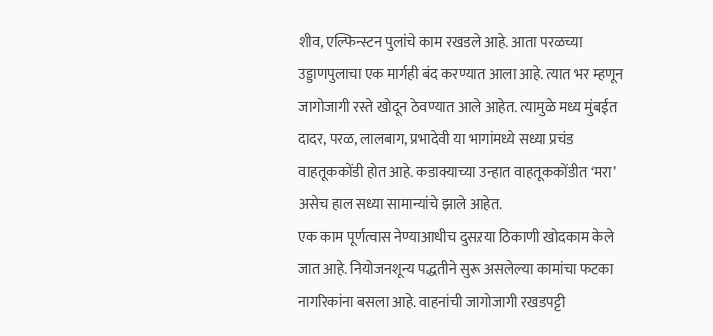शीव, एल्फिन्स्टन पुलांचे काम रखडले आहे. आता परळच्या उड्डाणपुलाचा एक मार्गही बंद करण्यात आला आहे. त्यात भर म्हणून जागोजागी रस्ते खोदून ठेवण्यात आले आहेत. त्यामुळे मध्य मुंबईत दादर, परळ, लालबाग, प्रभादेवी या भागांमध्ये सध्या प्रचंड वाहतूककोंडी होत आहे. कडाक्याच्या उन्हात वाहतूककोंडीत ‘मरा’ असेच हाल सध्या सामान्यांचे झाले आहेत.
एक काम पूर्णत्वास नेण्याआधीच दुसऱया ठिकाणी खोदकाम केले जात आहे. नियोजनशून्य पद्धतीने सुरू असलेल्या कामांचा फटका नागरिकांना बसला आहे. वाहनांची जागोजागी रखडपट्टी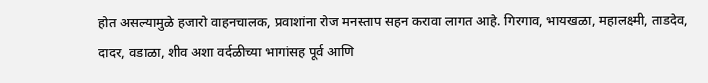होत असल्यामुळे हजारो वाहनचालक, प्रवाशांना रोज मनस्ताप सहन करावा लागत आहे. गिरगाव, भायखळा, महालक्ष्मी, ताडदेव, दादर, वडाळा, शीव अशा वर्दळीच्या भागांसह पूर्व आणि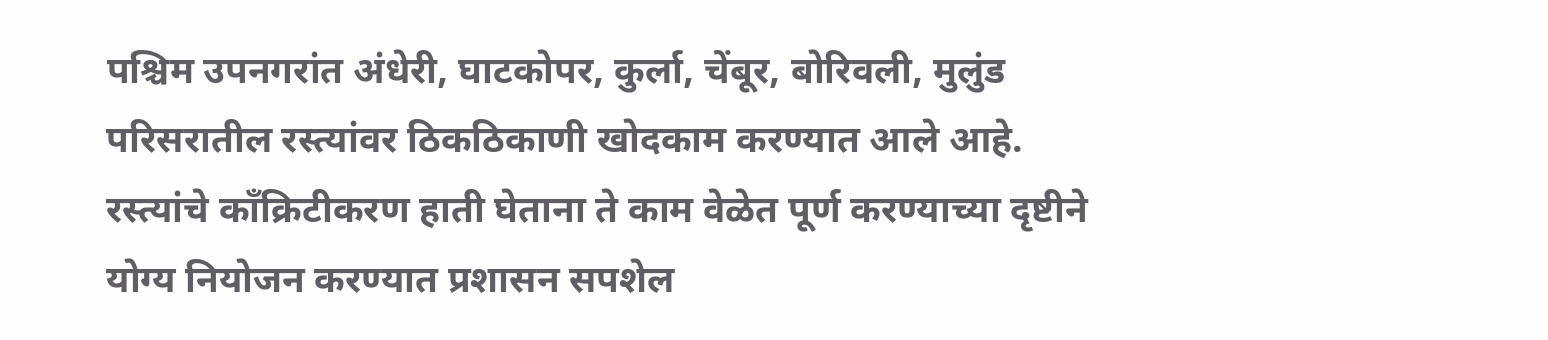पश्चिम उपनगरांत अंधेरी, घाटकोपर, कुर्ला, चेंबूर, बोरिवली, मुलुंड परिसरातील रस्त्यांवर ठिकठिकाणी खोदकाम करण्यात आले आहे. रस्त्यांचे काँक्रिटीकरण हाती घेताना ते काम वेळेत पूर्ण करण्याच्या दृष्टीने योग्य नियोजन करण्यात प्रशासन सपशेल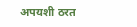अपयशी ठरत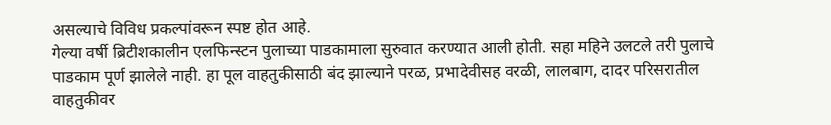असल्याचे विविध प्रकल्पांवरून स्पष्ट होत आहे.
गेल्या वर्षी ब्रिटीशकालीन एलफिन्स्टन पुलाच्या पाडकामाला सुरुवात करण्यात आली होती. सहा महिने उलटले तरी पुलाचे पाडकाम पूर्ण झालेले नाही. हा पूल वाहतुकीसाठी बंद झाल्याने परळ, प्रभादेवीसह वरळी, लालबाग, दादर परिसरातील वाहतुकीवर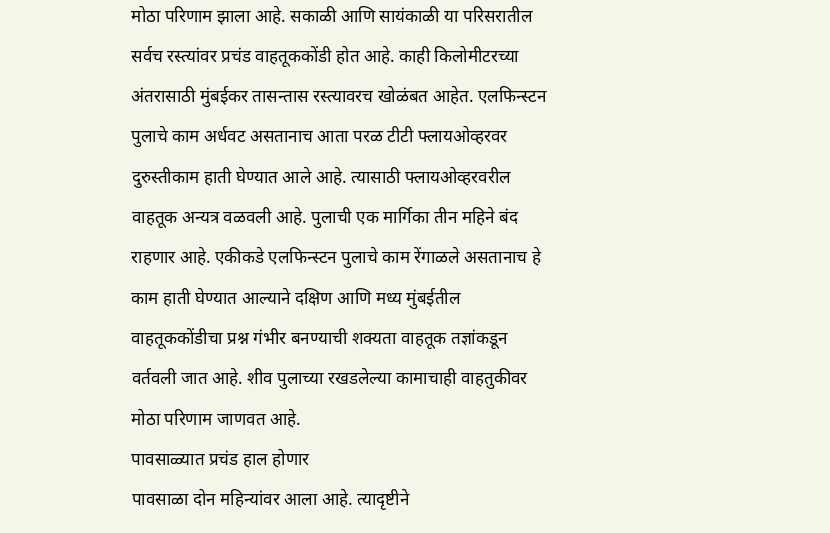मोठा परिणाम झाला आहे. सकाळी आणि सायंकाळी या परिसरातील सर्वच रस्त्यांवर प्रचंड वाहतूककोंडी होत आहे. काही किलोमीटरच्या अंतरासाठी मुंबईकर तासन्तास रस्त्यावरच खोळंबत आहेत. एलफिन्स्टन पुलाचे काम अर्धवट असतानाच आता परळ टीटी फ्लायओव्हरवर दुरुस्तीकाम हाती घेण्यात आले आहे. त्यासाठी फ्लायओव्हरवरील वाहतूक अन्यत्र वळवली आहे. पुलाची एक मार्गिका तीन महिने बंद राहणार आहे. एकीकडे एलफिन्स्टन पुलाचे काम रेंगाळले असतानाच हे काम हाती घेण्यात आल्याने दक्षिण आणि मध्य मुंबईतील वाहतूककोंडीचा प्रश्न गंभीर बनण्याची शक्यता वाहतूक तज्ञांकडून वर्तवली जात आहे. शीव पुलाच्या रखडलेल्या कामाचाही वाहतुकीवर मोठा परिणाम जाणवत आहे.
पावसाळ्यात प्रचंड हाल होणार
पावसाळा दोन महिन्यांवर आला आहे. त्यादृष्टीने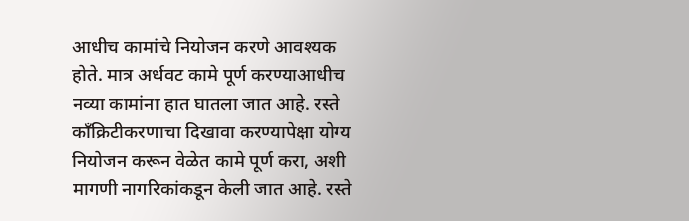आधीच कामांचे नियोजन करणे आवश्यक होते. मात्र अर्धवट कामे पूर्ण करण्याआधीच नव्या कामांना हात घातला जात आहे. रस्ते काँक्रिटीकरणाचा दिखावा करण्यापेक्षा योग्य नियोजन करून वेळेत कामे पूर्ण करा, अशी मागणी नागरिकांकडून केली जात आहे. रस्ते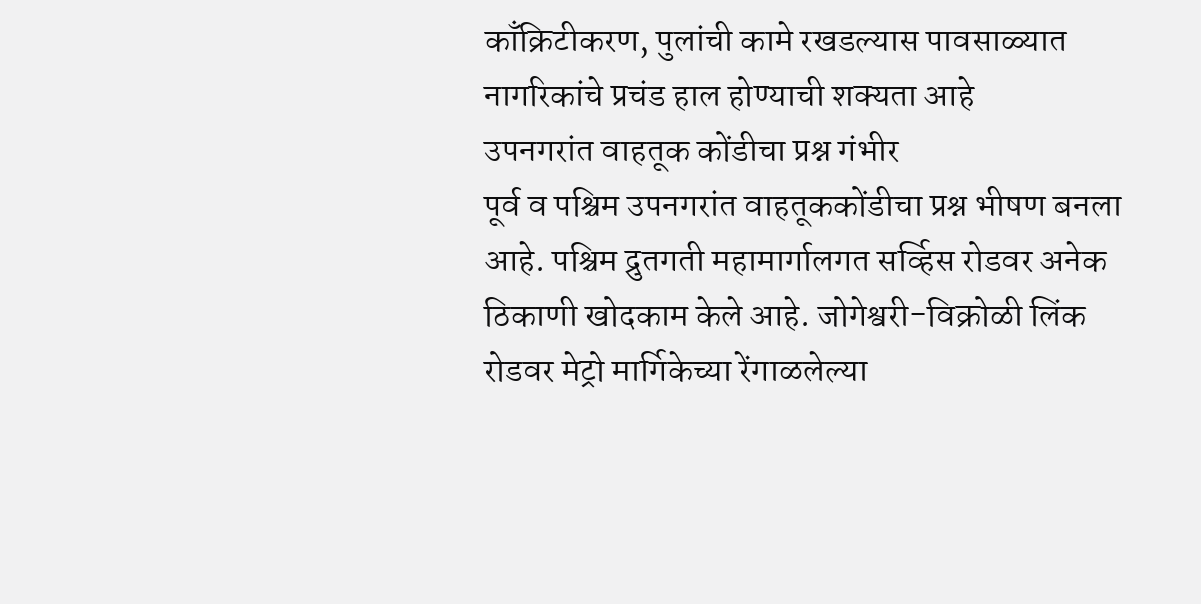काँक्रिटीकरण, पुलांची कामे रखडल्यास पावसाळ्यात नागरिकांचे प्रचंड हाल होण्याची शक्यता आहे
उपनगरांत वाहतूक कोंडीचा प्रश्न गंभीर
पूर्व व पश्चिम उपनगरांत वाहतूककोंडीचा प्रश्न भीषण बनला आहे. पश्चिम द्रुतगती महामार्गालगत सर्व्हिस रोडवर अनेक ठिकाणी खोदकाम केले आहे. जोगेश्वरी-विक्रोळी लिंक रोडवर मेट्रो मार्गिकेच्या रेंगाळलेल्या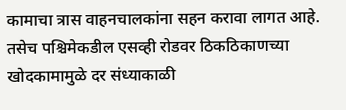कामाचा त्रास वाहनचालकांना सहन करावा लागत आहे. तसेच पश्चिमेकडील एसव्ही रोडवर ठिकठिकाणच्या खोदकामामुळे दर संध्याकाळी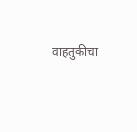वाहतुकीचा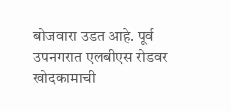बोजवारा उडत आहे. पूर्व उपनगरात एलबीएस रोडवर खोदकामाची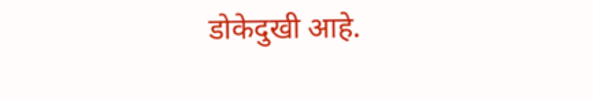डोकेदुखी आहे.